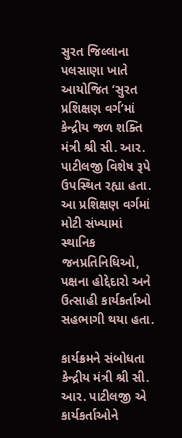સુરત જિલ્લાના પલસાણા ખાતે આયોજિત ‘સુરત પ્રશિક્ષણ વર્ગ’માં કેન્દ્રીય જળ શક્તિ મંત્રી શ્રી સી. આર. પાટીલજી વિશેષ રૂપે ઉપસ્થિત રહ્યા હતા. આ પ્રશિક્ષણ વર્ગમાં મોટી સંખ્યામાં સ્થાનિક જનપ્રતિનિધિઓ, પક્ષના હોદ્દેદારો અને ઉત્સાહી કાર્યકર્તાઓ સહભાગી થયા હતા.

કાર્યક્રમને સંબોધતા કેન્દ્રીય મંત્રી શ્રી સી. આર. પાટીલજી એ કાર્યકર્તાઓને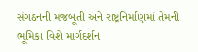સંગઠનની મજબૂતી અને રાષ્ટ્રનિર્માણમાં તેમની ભૂમિકા વિશે માર્ગદર્શન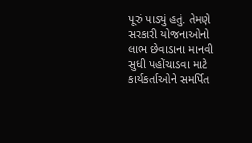પૂરું પાડ્યું હતું. તેમણે સરકારી યોજનાઓનો લાભ છેવાડાના માનવી સુધી પહોંચાડવા માટે કાર્યકર્તાઓને સમર્પિત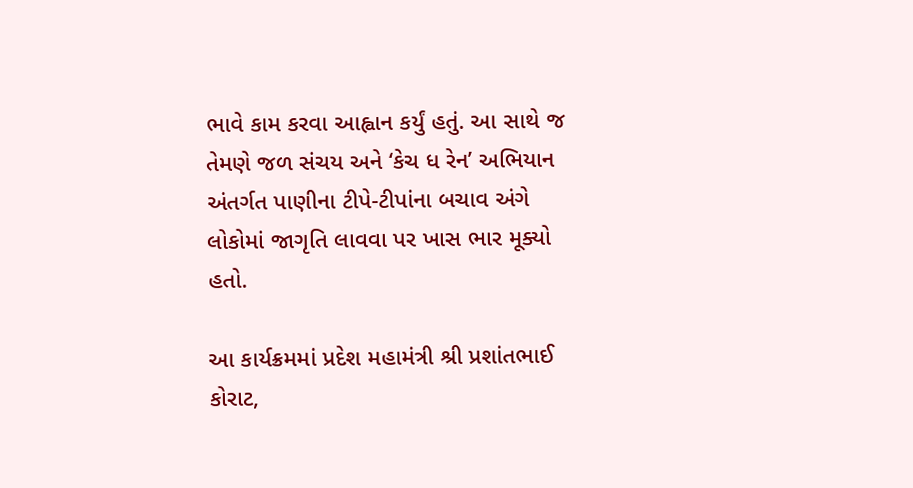ભાવે કામ કરવા આહ્વાન કર્યું હતું. આ સાથે જ તેમણે જળ સંચય અને ‘કેચ ધ રેન’ અભિયાન અંતર્ગત પાણીના ટીપે-ટીપાંના બચાવ અંગે લોકોમાં જાગૃતિ લાવવા પર ખાસ ભાર મૂક્યો હતો.

આ કાર્યક્રમમાં પ્રદેશ મહામંત્રી શ્રી પ્રશાંતભાઈ કોરાટ,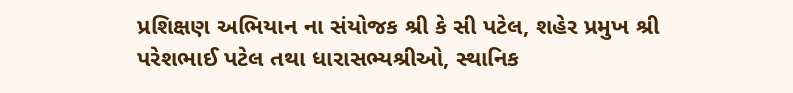પ્રશિક્ષણ અભિયાન ના સંયોજક શ્રી કે સી પટેલ, શહેર પ્રમુખ શ્રી પરેશભાઈ પટેલ તથા ધારાસભ્યશ્રીઓ, સ્થાનિક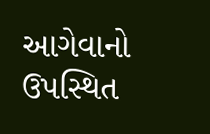આગેવાનો ઉપસ્થિત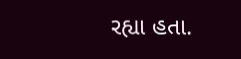રહ્યા હતા.